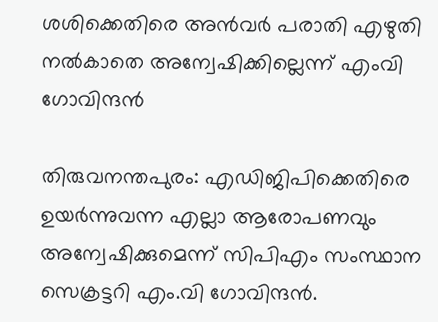ശശിക്കെതിരെ അൻവർ പരാതി എഴുതി നൽകാതെ അന്വേഷിക്കില്ലെന്ന് എംവി ഗോവിന്ദ‍ൻ

തിരുവനന്തപുരം: എഡിജിപിക്കെതിരെ ഉയർന്നുവന്ന എല്ലാ ആരോപണവും അന്വേഷിക്കുമെന്ന് സിപിഎം സംസ്ഥാന സെക്രട്ടറി എം.വി ഗോവിന്ദൻ.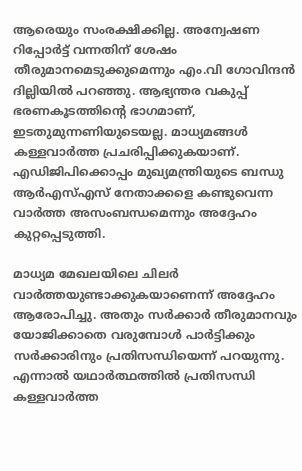ആരെയും സംരക്ഷിക്കില്ല. അന്വേഷണ റിപ്പോർട്ട് വന്നതിന് ശേഷം തീരുമാനമെടുക്കുമെന്നും എം.വി ഗോവിന്ദൻ ദില്ലിയിൽ പറ‌ഞ്ഞു. ആഭ്യന്തര വകുപ്പ്  ഭരണകൂടത്തിൻ്റെ ഭാഗമാണ്, ഇടതുമുന്നണിയുടെയല്ല. മാധ്യമങ്ങൾ കള്ളവാർത്ത പ്രചരിപ്പിക്കുകയാണ്. എഡിജിപിക്കൊപ്പം മുഖ്യമന്ത്രിയുടെ ബന്ധു ആർഎസ്എസ് നേതാക്കളെ കണ്ടുവെന്ന വാർത്ത അസംബന്ധമെന്നും അദ്ദേഹം കുറ്റപ്പെടുത്തി.

മാധ്യമ മേഖലയിലെ ചിലർ വാർത്തയുണ്ടാക്കുകയാണെന്ന് അദ്ദേഹം ആരോപിച്ചു. അതും സർക്കാർ തീരുമാനവും യോജിക്കാതെ വരുമ്പോൾ പാർട്ടിക്കും സർക്കാരിനും പ്രതിസന്ധിയെന്ന് പറയുന്നു. എന്നാൽ യഥാർത്ഥത്തിൽ പ്രതിസന്ധി കള്ളവാർത്ത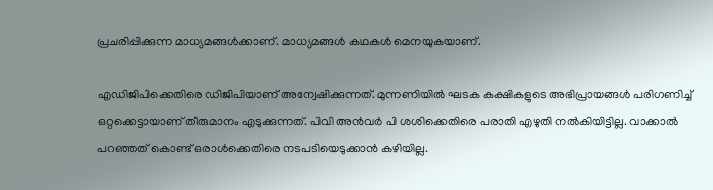പ്രചരിപ്പിക്കുന്ന മാധ്യമങ്ങൾക്കാണ്. മാധ്യമങ്ങൾ കഥകൾ മെനയുകയാണ്.

എഡിജിപിക്കെതിരെ ഡിജിപിയാണ് അന്വേഷിക്കുന്നത്. മുന്നണിയിൽ ഘടക കക്ഷികളുടെ അഭിപ്രായങ്ങൾ പരിഗണിച്ച് ഒറ്റക്കെട്ടായാണ് തീരുമാനം എടുക്കുന്നത്. പിവി അൻവർ പി ശശിക്കെതിരെ പരാതി എഴുതി നൽകിയിട്ടില്ല. വാക്കാൽ പറഞ്ഞത് കൊണ്ട് ഒരാൾക്കെതിരെ നടപടിയെടുക്കാൻ കഴിയില്ല.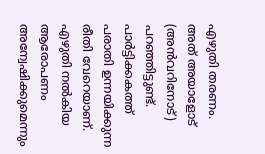എഴുതി തരണം. അത് അയാളോട് (അൻവറിനോട്) പറഞ്ഞിട്ടുണ്ട്. പാർട്ടിക്കകത്ത് പരാതി ഉന്നയിക്കുന്ന രീതി വേറെയാണ്. എഴുതി നൽകിയ ആരോപണം അന്വേഷിക്കുമെന്നും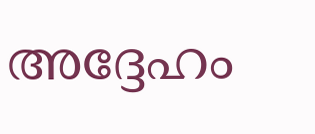അദ്ദേഹം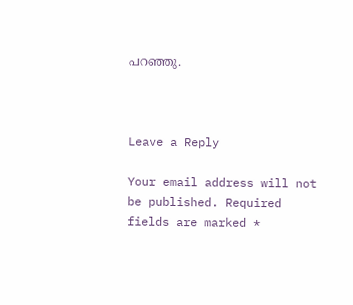പറ‌ഞ്ഞു.



Leave a Reply

Your email address will not be published. Required fields are marked *